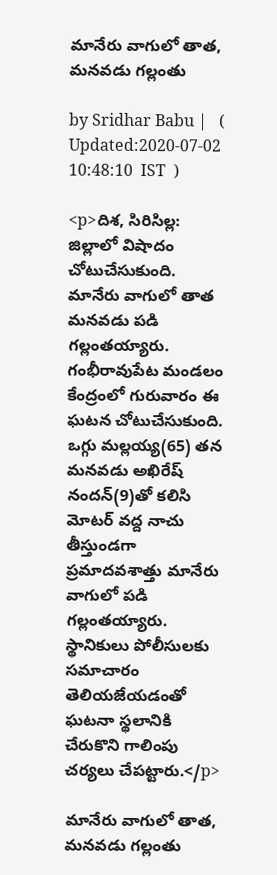మానేరు వాగులో తాత, మనవడు గల్లంతు

by Sridhar Babu |   (  Updated:2020-07-02 10:48:10  IST  )

<p>దిశ, సిరిసిల్ల: జిల్లాలో విషాదం చోటుచేసుకుంది. మానేరు వాగులో తాత మనవడు పడి గల్లంతయ్యారు. గంభీరావుపేట మండలం కేంద్రంలో గురువారం ఈ ఘటన చోటుచేసుకుంది. ఒగ్గు మల్లయ్య(65) తన మనవడు అఖిరేష్ నందన్(9)తో కలిసి మోటర్ వద్ద నాచు తీస్తుండగా ప్రమాదవశాత్తు మానేరు వాగులో పడి గల్లంతయ్యారు. స్థానికులు పోలీసులకు సమాచారం తెలియజేయడంతో ఘటనా స్థలానికి చేరుకొని గాలింపు చర్యలు చేపట్టారు.</p>

మానేరు వాగులో తాత, మనవడు గల్లంతు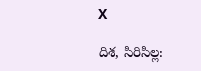X

దిశ, సిరిసిల్ల: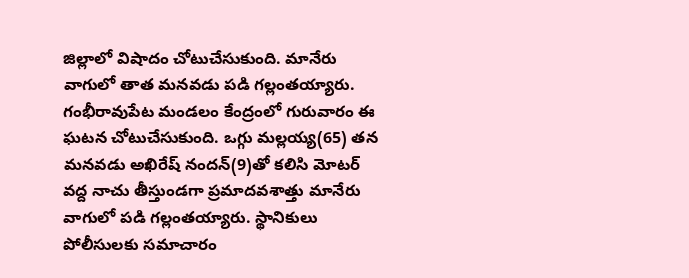జిల్లాలో విషాదం చోటుచేసుకుంది. మానేరు వాగులో తాత మనవడు పడి గల్లంతయ్యారు. గంభీరావుపేట మండలం కేంద్రంలో గురువారం ఈ ఘటన చోటుచేసుకుంది. ఒగ్గు మల్లయ్య(65) తన మనవడు అఖిరేష్ నందన్(9)తో కలిసి మోటర్ వద్ద నాచు తీస్తుండగా ప్రమాదవశాత్తు మానేరు వాగులో పడి గల్లంతయ్యారు. స్థానికులు పోలీసులకు సమాచారం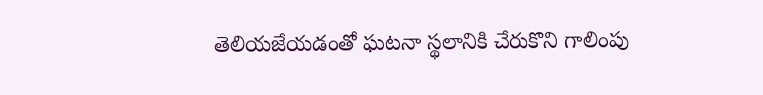తెలియజేయడంతో ఘటనా స్థలానికి చేరుకొని గాలింపు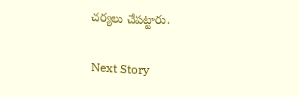చర్యలు చేపట్టారు.

Next Story